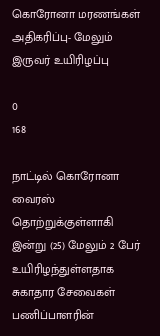கொரோனா மரணங்கள் அதிகரிப்பு- மேலும் இருவர் உயிரிழப்பு

0
168

நாட்டில் கொரோனா வைரஸ் தொற்றுக்குள்ளாகி இன்று (25) மேலும் 2 பேர் உயிரிழந்துள்ளதாக சுகாதார சேவைகள் பணிப்பாளரின்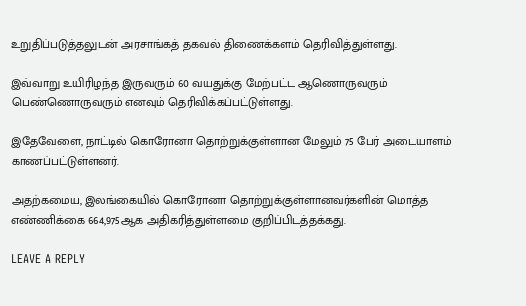உறுதிப்படுத்தலுடன் அரசாங்கத் தகவல் திணைக்களம் தெரிவித்துள்ளது.

இவ்வாறு உயிரிழந்த இருவரும் 60 வயதுக்கு மேற்பட்ட ஆணொருவரும் பெண்ணொருவரும் எனவும் தெரிவிக்கப்பட்டுள்ளது.

இதேவேளை, நாட்டில் கொரோனா தொற்றுக்குள்ளான மேலும் 75 பேர் அடையாளம் காணப்பட்டுள்ளனர்.

அதற்கமைய, இலங்கையில் கொரோனா தொற்றுக்குள்ளானவர்களின் மொத்த எண்ணிக்கை 664,975ஆக அதிகரித்துள்ளமை குறிப்பிடத்தக்கது.

LEAVE A REPLY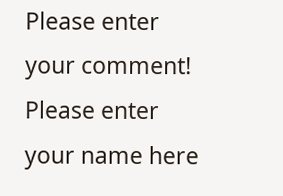Please enter your comment!
Please enter your name here